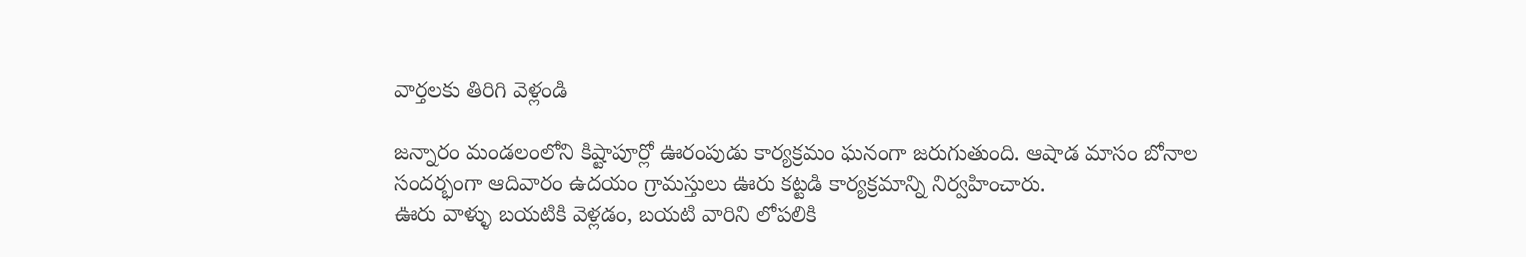వార్తలకు తిరిగి వెళ్లండి

జన్నారం మండలంలోని కిష్టాపూర్లో ఊరంపుడు కార్యక్రమం ఘనంగా జరుగుతుంది. ఆషాడ మాసం బోనాల సందర్భంగా ఆదివారం ఉదయం గ్రామస్తులు ఊరు కట్టడి కార్యక్రమాన్ని నిర్వహించారు.
ఊరు వాళ్ళు బయటికి వెళ్లడం, బయటి వారిని లోపలికి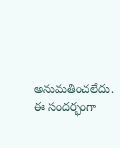అనుమతించలేదు. ఈ సందర్భంగా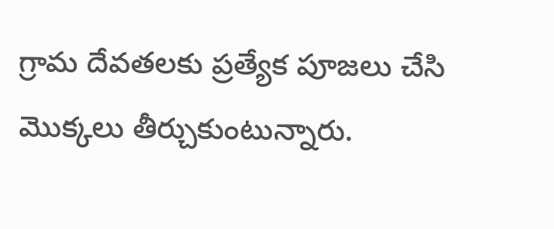గ్రామ దేవతలకు ప్రత్యేక పూజలు చేసి మొక్కలు తీర్చుకుంటున్నారు.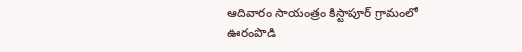ఆదివారం సాయంత్రం కిస్టాపూర్ గ్రామంలో ఊరంపొడి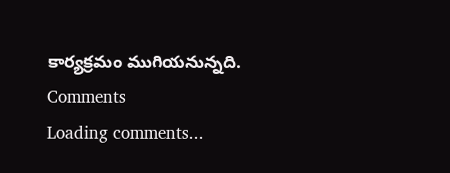కార్యక్రమం ముగియనున్నది.
Comments
Loading comments...